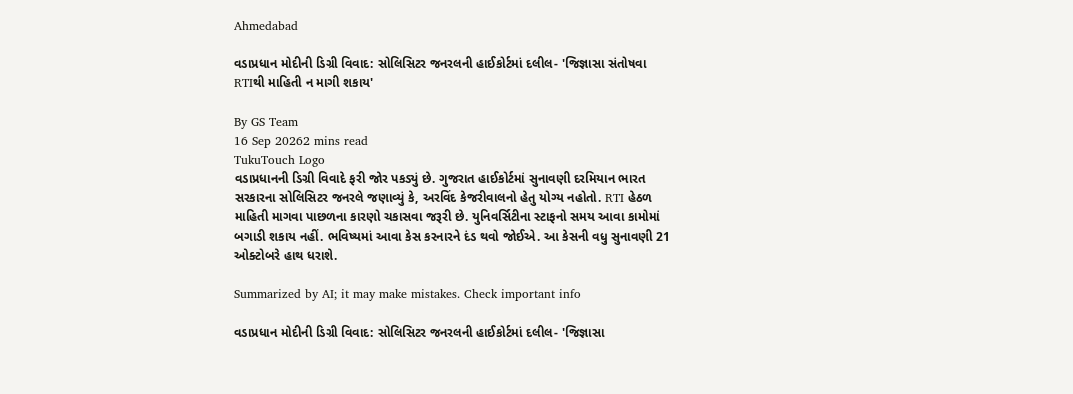Ahmedabad

વડાપ્રધાન મોદીની ડિગ્રી વિવાદ: સોલિસિટર જનરલની હાઈકોર્ટમાં દલીલ- 'જિજ્ઞાસા સંતોષવા RTIથી માહિતી ન માગી શકાય'

By GS Team
16 Sep 20262 mins read
TukuTouch Logo
વડાપ્રધાનની ડિગ્રી વિવાદે ફરી જોર પકડ્યું છે. ગુજરાત હાઈકોર્ટમાં સુનાવણી દરમિયાન ભારત સરકારના સોલિસિટર જનરલે જણાવ્યું કે, અરવિંદ કેજરીવાલનો હેતુ યોગ્ય નહોતો. RTI હેઠળ માહિતી માગવા પાછળના કારણો ચકાસવા જરૂરી છે. યુનિવર્સિટીના સ્ટાફનો સમય આવા કામોમાં બગાડી શકાય નહીં. ભવિષ્યમાં આવા કેસ કરનારને દંડ થવો જોઈએ. આ કેસની વધુ સુનાવણી 21 ઓક્ટોબરે હાથ ધરાશે.

Summarized by AI; it may make mistakes. Check important info

વડાપ્રધાન મોદીની ડિગ્રી વિવાદ: સોલિસિટર જનરલની હાઈકોર્ટમાં દલીલ- 'જિજ્ઞાસા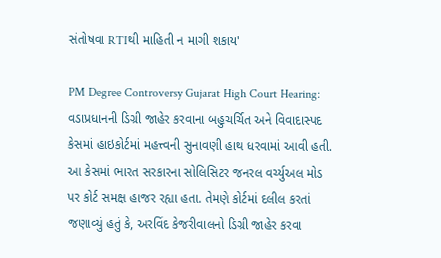સંતોષવા RTIથી માહિતી ન માગી શકાય'

PM Degree Controversy Gujarat High Court Hearing: વડાપ્રધાનની ડિગ્રી જાહેર કરવાના બહુચર્ચિત અને વિવાદાસ્પદ કેસમાં હાઇકોર્ટમાં મહત્ત્વની સુનાવણી હાથ ધરવામાં આવી હતી. આ કેસમાં ભારત સરકારના સોલિસિટર જનરલ વર્ચ્યુઅલ મોડ પર કોર્ટ સમક્ષ હાજર રહ્યા હતા. તેમણે કોર્ટમાં દલીલ કરતાં જણાવ્યું હતું કે, અરવિંદ કેજરીવાલનો ડિગ્રી જાહેર કરવા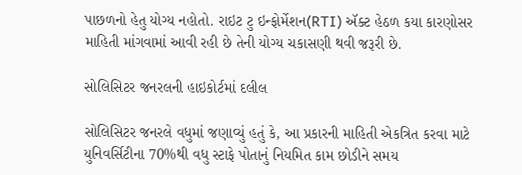પાછળનો હેતુ યોગ્ય નહોતો. રાઇટ ટુ ઇન્ફોર્મેશન(RTI) ઍક્ટ હેઠળ કયા કારણોસર માહિતી માંગવામાં આવી રહી છે તેની યોગ્ય ચકાસણી થવી જરૂરી છે.

સોલિસિટર જનરલની હાઇકોર્ટમાં દલીલ

સોલિસિટર જનરલે વધુમાં જણાવ્યું હતું કે, આ પ્રકારની માહિતી એકત્રિત કરવા માટે યુનિવર્સિટીના 70%થી વધુ સ્ટાફે પોતાનું નિયમિત કામ છોડીને સમય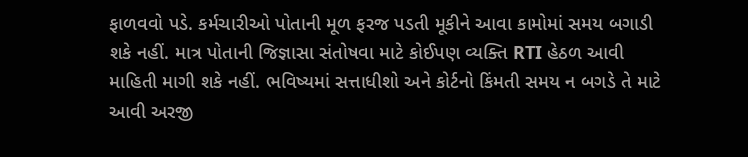ફાળવવો પડે. કર્મચારીઓ પોતાની મૂળ ફરજ પડતી મૂકીને આવા કામોમાં સમય બગાડી શકે નહીં. માત્ર પોતાની જિજ્ઞાસા સંતોષવા માટે કોઈપણ વ્યક્તિ RTI હેઠળ આવી માહિતી માગી શકે નહીં. ભવિષ્યમાં સત્તાધીશો અને કોર્ટનો કિંમતી સમય ન બગડે તે માટે આવી અરજી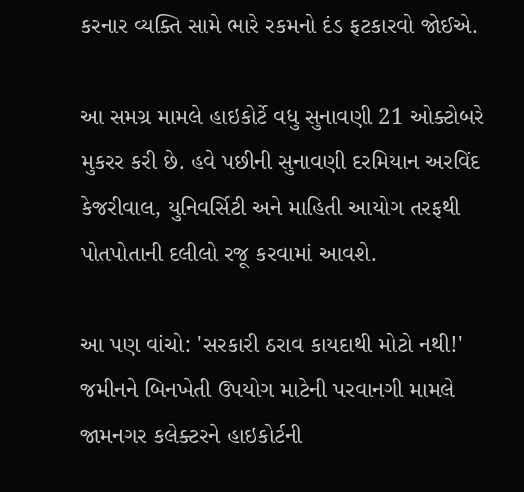કરનાર વ્યક્તિ સામે ભારે રકમનો દંડ ફટકારવો જોઈએ.

આ સમગ્ર મામલે હાઇકોર્ટે વધુ સુનાવણી 21 ઓક્ટોબરે મુકરર કરી છે. હવે પછીની સુનાવણી દરમિયાન અરવિંદ કેજરીવાલ, યુનિવર્સિટી અને માહિતી આયોગ તરફથી પોતપોતાની દલીલો રજૂ કરવામાં આવશે.

આ પણ વાંચો: 'સરકારી ઠરાવ કાયદાથી મોટો નથી!' જમીનને બિનખેતી ઉપયોગ માટેની પરવાનગી મામલે જામનગર કલેક્ટરને હાઇકોર્ટની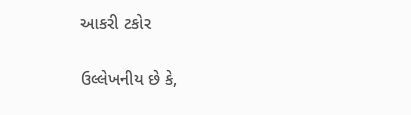આકરી ટકોર

ઉલ્લેખનીય છે કે,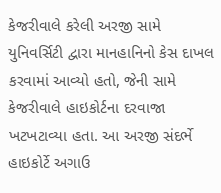કેજરીવાલે કરેલી અરજી સામે યુનિવર્સિટી દ્વારા માનહાનિનો કેસ દાખલ કરવામાં આવ્યો હતો, જેની સામે કેજરીવાલે હાઇકોર્ટના દરવાજા ખટખટાવ્યા હતા. આ અરજી સંદર્ભે હાઇકોર્ટે અગાઉ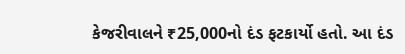કેજરીવાલને ₹25,000નો દંડ ફટકાર્યો હતો. આ દંડ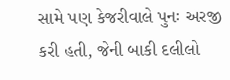સામે પણ કેજરીવાલે પુનઃ અરજી કરી હતી, જેની બાકી દલીલો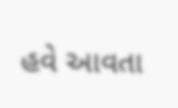હવે આવતા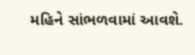મહિને સાંભળવામાં આવશે.